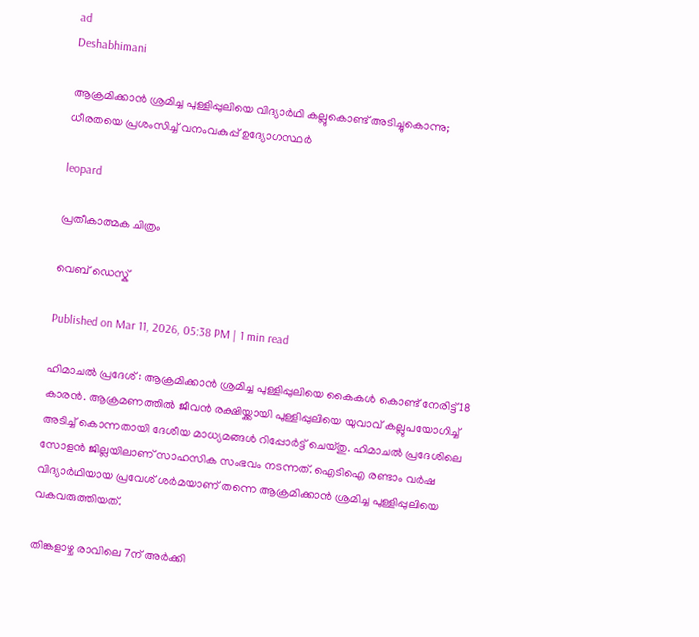ad
Deshabhimani

ആക്രമിക്കാന്‍ ശ്രമിച്ച പുള്ളിപ്പുലിയെ വിദ്യാര്‍ഥി കല്ലുകൊണ്ട് അടിച്ചുകൊന്നു; ധീരതയെ പ്രശംസിച്ച് വനംവകുപ്പ് ഉദ്യോഗസ്ഥര്‍

leopard

പ്രതീകാത്മക ചിത്രം

വെബ് ഡെസ്ക്

Published on Mar 11, 2026, 05:38 PM | 1 min read

ഹിമാചല്‍ പ്രദേശ് : ആക്രമിക്കാന്‍ ശ്രമിച്ച പുള്ളിപ്പുലിയെ കൈകള്‍ കൊണ്ട് നേരിട്ട് 18 കാരന്‍. ആക്രമണത്തില്‍ ജീവന്‍ രക്ഷിയ്ക്കായി പുള്ളിപ്പുലിയെ യുവാവ് കല്ലുപയോഗിച്ച് അടിച്ച് കൊന്നതായി ദേശീയ മാധ്യമങ്ങള്‍ റിപ്പോര്‍ട്ട് ചെയ്തു. ഹിമാചല്‍ പ്രദേശിലെ സോളന്‍ ജില്ലയിലാണ് സാഹസിക സംഭവം നടന്നത്. ഐടിഐ രണ്ടാം വര്‍ഷ വിദ്യാര്‍ഥിയായ പ്രവേശ് ശര്‍മയാണ് തന്നെ ആക്രമിക്കാന്‍ ശ്രമിച്ച പുള്ളിപ്പുലിയെ വകവരുത്തിയത്.

തിങ്കളാഴ്ച രാവിലെ 7ന് അര്‍ക്കി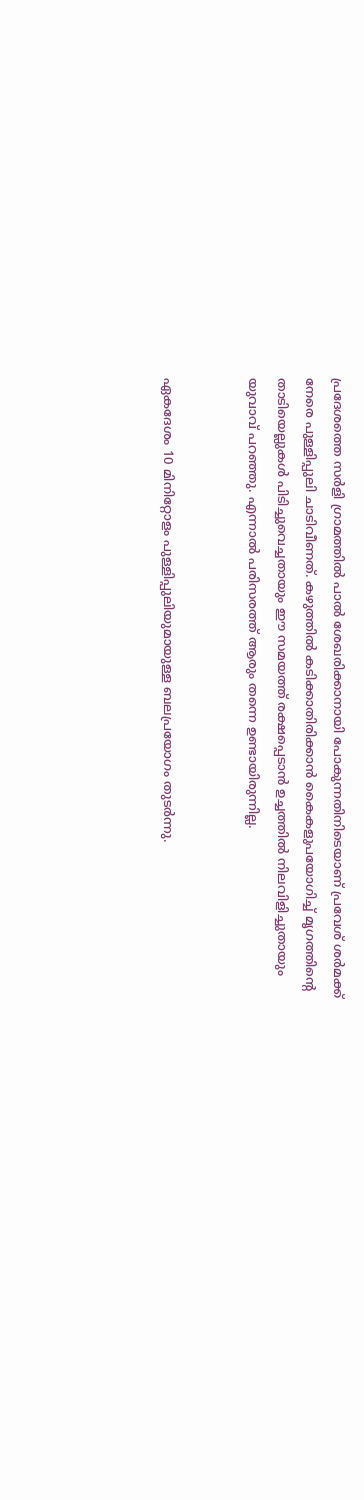പ്രദേശത്തെ സര്‍ളി ഗ്രാമത്തില്‍ പാല്‍ ശേഖരിക്കാനായി പോകുന്നതിനിടെയാണ് പ്രവേശ് ശര്‍മക്ക് നേരെ പുള്ളിപ്പുലി ചാടിവീണത്. കഴുത്തില്‍ കടിക്കാതിരിക്കാന്‍ കൈകളുപയോഗിച്ച് മൃഗത്തിന്‍റെ താടിയെല്ലുകള്‍ പിടിച്ചുവെച്ചതായും ഈ സമയത്ത് രക്ഷപ്പെടാൻ ഉച്ചത്തില്‍ നിലവിളിച്ചുതായും യുവാവ് പറഞ്ഞു. എന്നാല്‍ പരിസരത്ത് ആരും തന്നെ ഉണ്ടായിരുന്നില്ല.


ഏകദേശം 10 മിനിറ്റോളം പുള്ളിപ്പുലിയുമായുള്ള ബലപ്രയോഗം തുടര്‍ന്നു.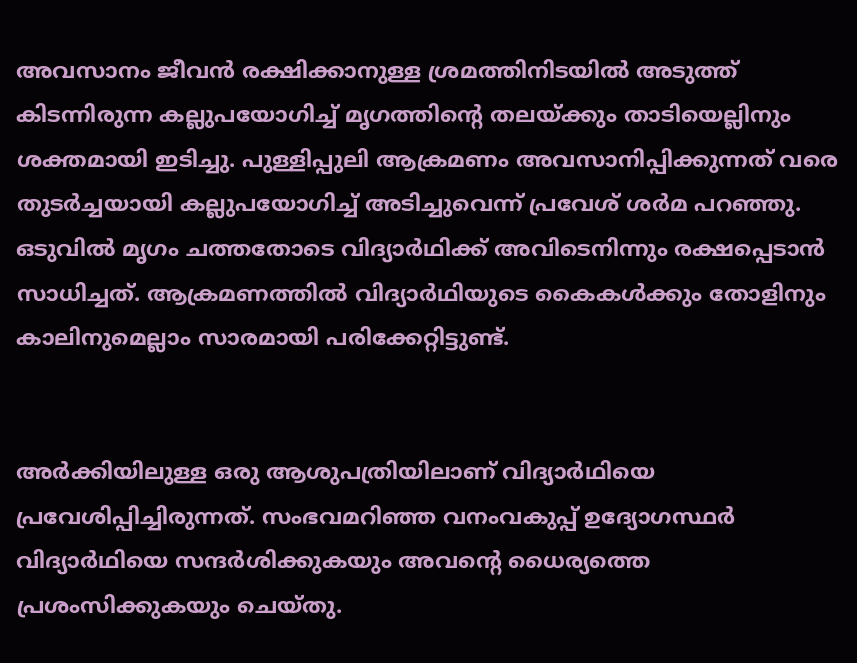അവസാനം ജീവന്‍ രക്ഷിക്കാനുള്ള ശ്രമത്തിനിടയില്‍ അടുത്ത് കിടന്നിരുന്ന കല്ലുപയോഗിച്ച് മൃഗത്തിന്‍റെ തലയ്ക്കും താടിയെല്ലിനും ശക്തമായി ഇടിച്ചു. പുള്ളിപ്പുലി ആക്രമണം അവസാനിപ്പിക്കുന്നത് വരെ തുടര്‍ച്ചയായി കല്ലുപയോഗിച്ച് അടിച്ചുവെന്ന് പ്രവേശ് ശര്‍മ പറഞ്ഞു. ഒടുവില്‍ മൃഗം ചത്തതോടെ വിദ്യാര്‍ഥിക്ക് അവിടെനിന്നും രക്ഷപ്പെടാന്‍ സാധിച്ചത്. ആക്രമണത്തില്‍ വിദ്യാര്‍ഥിയുടെ കൈകള്‍ക്കും തോളിനും കാലിനുമെല്ലാം സാരമായി പരിക്കേറ്റിട്ടുണ്ട്.


അര്‍ക്കിയിലുള്ള ഒരു ആശുപത്രിയിലാണ് വിദ്യാര്‍ഥിയെ പ്രവേശിപ്പിച്ചിരുന്നത്. സംഭവമറിഞ്ഞ വനംവകുപ്പ് ഉദ്യോഗസ്ഥര്‍ വിദ്യാര്‍ഥിയെ സന്ദര്‍ശിക്കുകയും അവന്‍റെ ധൈര്യത്തെ പ്രശംസിക്കുകയും ചെയ്തു.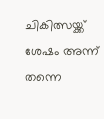ചികിത്സയ്ക്ക് ശേഷം അന്ന് തന്നെ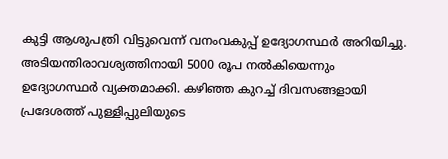കുട്ടി ആശുപത്രി വിട്ടുവെന്ന് വനംവകുപ്പ് ഉദ്യോഗസ്ഥര്‍ അറിയിച്ചു. അടിയന്തിരാവശ്യത്തിനായി 5000 രൂപ നല്‍കിയെന്നും ഉദ്യോഗസ്ഥര്‍ വ്യക്തമാക്കി. കഴിഞ്ഞ കുറച്ച് ദിവസങ്ങളായി പ്രദേശത്ത് പുള്ളിപ്പുലിയുടെ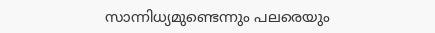സാന്നിധ്യമുണ്ടെന്നും പലരെയും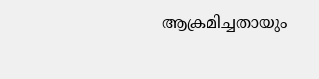ആക്രമിച്ചതായും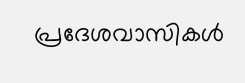പ്രദേശവാസികള്‍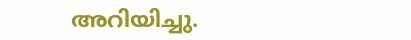അറിയിച്ചു.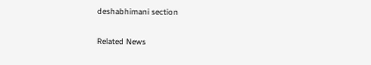deshabhimani section

Related News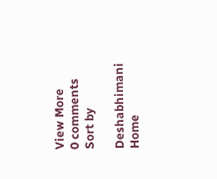View More
0 comments
Sort by

Deshabhimani
Home